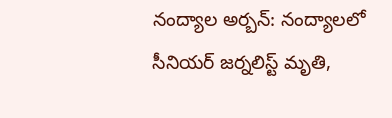నంద్యాల అర్బన్: నంద్యాలలో సీనియర్ జర్నలిస్ట్ మృతి,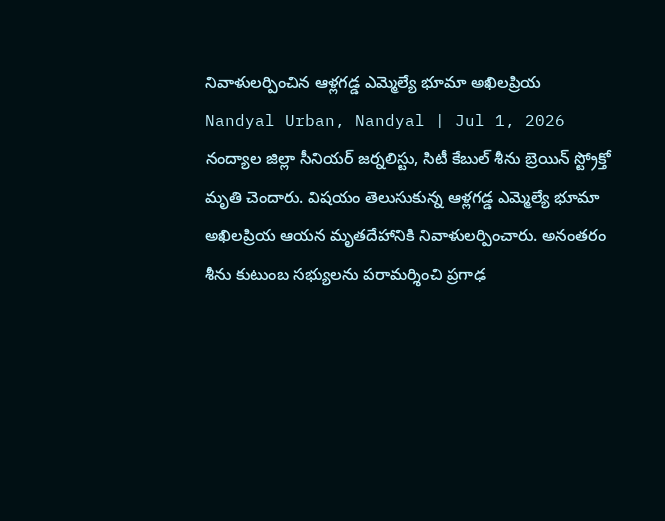నివాళులర్పించిన ఆళ్లగడ్డ ఎమ్మెల్యే భూమా అఖిలప్రియ
Nandyal Urban, Nandyal | Jul 1, 2026
నంద్యాల జిల్లా సీనియర్ జర్నలిస్టు, సిటీ కేబుల్ శీను బ్రెయిన్ స్ట్రోక్తో మృతి చెందారు. విషయం తెలుసుకున్న ఆళ్లగడ్డ ఎమ్మెల్యే భూమా అఖిలప్రియ ఆయన మృతదేహానికి నివాళులర్పించారు. అనంతరం శీను కుటుంబ సభ్యులను పరామర్శించి ప్రగాఢ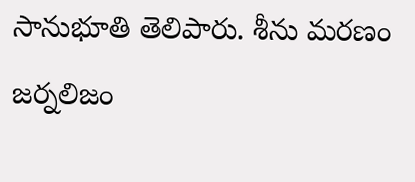సానుభూతి తెలిపారు. శీను మరణం జర్నలిజం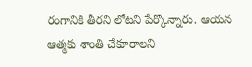రంగానికి తీరని లోటని పేర్కొన్నారు. ఆయన ఆత్మకు శాంతి చేకూరాలని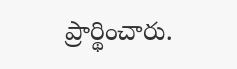ప్రార్థించారు.